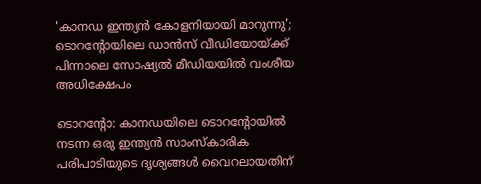'കാനഡ ഇന്ത്യൻ കോളനിയായി മാറുന്നു'; ടൊറന്റോയിലെ ഡാൻസ് വീഡിയോയ്ക്ക് പിന്നാലെ സോഷ്യൽ മീഡിയയിൽ വംശീയ അധിക്ഷേപം

ടൊറന്റോ: കാനഡയിലെ ടൊറന്റോയിൽ നടന്ന ഒരു ഇന്ത്യൻ സാംസ്കാരിക പരിപാടിയുടെ ദൃശ്യങ്ങൾ വൈറലായതിന്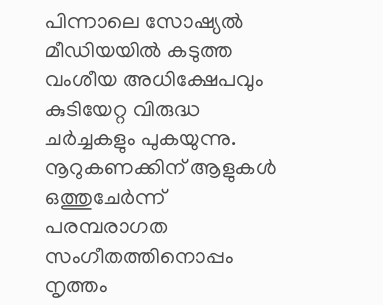പിന്നാലെ സോഷ്യൽ മീഡിയയിൽ കടുത്ത വംശീയ അധിക്ഷേപവും കുടിയേറ്റ വിരുദ്ധ ചർച്ചകളും പുകയുന്നു. നൂറുകണക്കിന് ആളുകൾ ഒത്തുചേർന്ന് പരമ്പരാഗത സംഗീതത്തിനൊപ്പം നൃത്തം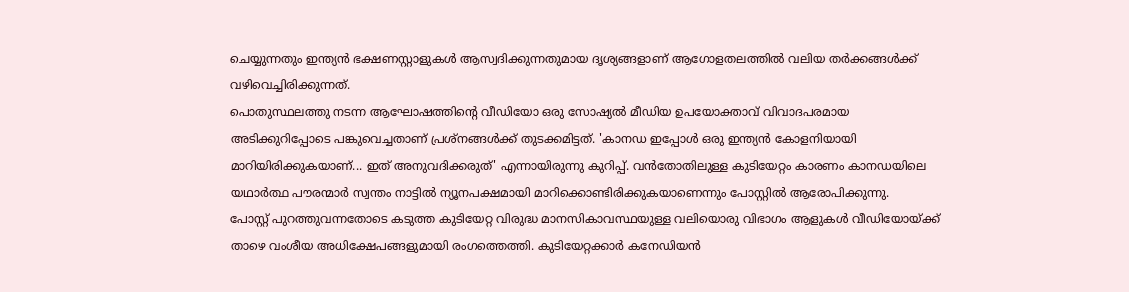ചെയ്യുന്നതും ഇന്ത്യൻ ഭക്ഷണസ്റ്റാളുകൾ ആസ്വദിക്കുന്നതുമായ ദൃശ്യങ്ങളാണ് ആഗോളതലത്തിൽ വലിയ തർക്കങ്ങൾക്ക് വഴിവെച്ചിരിക്കുന്നത്.
പൊതുസ്ഥലത്തു നടന്ന ആഘോഷത്തിന്റെ വീഡിയോ ഒരു സോഷ്യൽ മീഡിയ ഉപയോക്താവ് വിവാദപരമായ അടിക്കുറിപ്പോടെ പങ്കുവെച്ചതാണ് പ്രശ്നങ്ങൾക്ക് തുടക്കമിട്ടത്. 'കാനഡ ഇപ്പോൾ ഒരു ഇന്ത്യൻ കോളനിയായി മാറിയിരിക്കുകയാണ്... ഇത് അനുവദിക്കരുത്' എന്നായിരുന്നു കുറിപ്പ്. വൻതോതിലുള്ള കുടിയേറ്റം കാരണം കാനഡയിലെ യഥാർത്ഥ പൗരന്മാർ സ്വന്തം നാട്ടിൽ ന്യൂനപക്ഷമായി മാറിക്കൊണ്ടിരിക്കുകയാണെന്നും പോസ്റ്റിൽ ആരോപിക്കുന്നു.
പോസ്റ്റ് പുറത്തുവന്നതോടെ കടുത്ത കുടിയേറ്റ വിരുദ്ധ മാനസികാവസ്ഥയുള്ള വലിയൊരു വിഭാഗം ആളുകൾ വീഡിയോയ്ക്ക് താഴെ വംശീയ അധിക്ഷേപങ്ങളുമായി രംഗത്തെത്തി. കുടിയേറ്റക്കാർ കനേഡിയൻ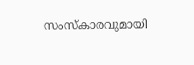സംസ്കാരവുമായി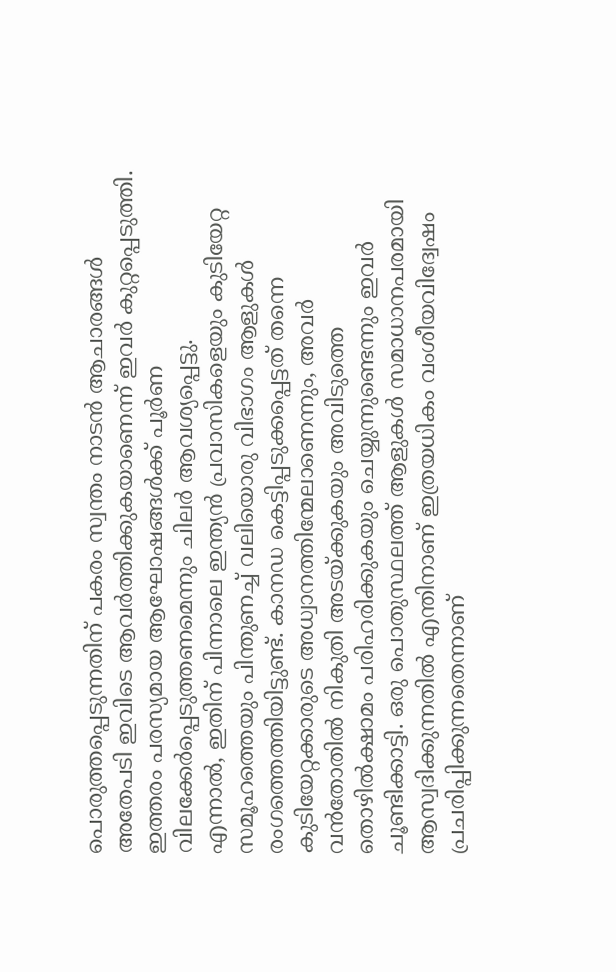പൊരുത്തപ്പെടുന്നതിന് പകരം സ്വന്തം നാടൻ ആചാരങ്ങൾ അതേപടി ഇവിടെ ആവർത്തിക്കുകയാണെന്ന് ഇവർ കുറ്റപ്പെടുത്തി. ഇത്തരം പരസ്യമായ ആഘോഷങ്ങൾക്ക് പൂർണ വിലക്കേർപ്പെടുത്തണമെന്നും ചിലർ ആവശ്യപ്പെട്ടു.
എന്നാൽ, ഇതിന് പിന്നാലെ ഇന്ത്യൻ പ്രവാസികളെയും കുടിയേറ്റ സമൂഹത്തെയും പിന്തുണച്ച് വലിയൊരു വിഭാഗം ആളുകൾ രംഗത്തെത്തിയിട്ടുണ്ട്. കാനഡ കെട്ടിപ്പടുക്കപ്പെട്ടത് തന്നെ കുടിയേറ്റക്കാരുടെ അധ്വാനത്തിന്മേലാണെന്നും, അവർ വൻതോതിൽ നികുതി അടയ്ക്കുകയും അവിടുത്തെ തൊഴിൽക്ഷാമം പരിഹരിക്കുകയും ചെയ്യുന്നുണ്ടെന്നും ഇവർ ചൂണ്ടിക്കാട്ടി. ഒരു പൊതുസ്ഥലത്ത് ആളുകൾ സമാധാനപരമായി ആസ്വദിക്കുന്നതിൽ എന്തിനാണ് ഇത്രയധികം വംശീയവിദ്വേഷം പ്രചരിപ്പിക്കുന്നതെന്നാണ്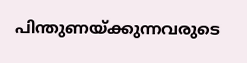പിന്തുണയ്ക്കുന്നവരുടെ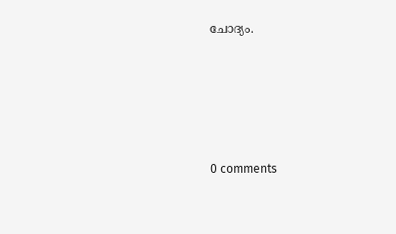ചോദ്യം.









0 comments